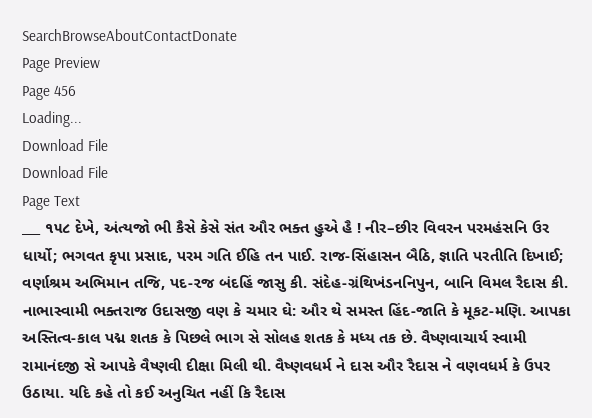SearchBrowseAboutContactDonate
Page Preview
Page 456
Loading...
Download File
Download File
Page Text
___ ૧૫૮ દેખે, અંત્યજો ભી કૈસે કેસે સંત ઔર ભક્ત હુએ હૈ ! નીર–છીર વિવરન પરમહંસનિ ઉર ધાર્યો; ભગવત કૃપા પ્રસાદ, પરમ ગતિ ઈહિ તન પાઈ. રાજ-સિંહાસન બૈઠિ, જ્ઞાતિ પરતીતિ દિખાઈ; વર્ણાશ્રમ અભિમાન તજિ, પદ-૨જ બંદહિં જાસુ કી. સંદેહ-ગ્રંથિખંડનનિપુન, બાનિ વિમલ રૈદાસ કી. નાભાસ્વામી ભક્તરાજ ઉદાસજી વણ કે ચમાર ઘે: ઔર થે સમસ્ત હિંદ-જાતિ કે મૂકટ-મણિ. આપકા અસ્તિત્વ-કાલ પદ્મ શતક કે પિછલે ભાગ સે સોલહ શતક કે મધ્ય તક છે. વૈષ્ણવાચાર્ય સ્વામી રામાનંદજી સે આપકે વૈષ્ણવી દીક્ષા મિલી થી. વૈષ્ણવધર્મ ને દાસ ઔર રૈદાસ ને વણવધર્મ કે ઉપર ઉઠાયા. યદિ કહે તો કઈ અનુચિત નહીં કિ રૈદાસ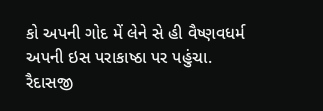કો અપની ગોદ મેં લેને સે હી વૈષ્ણવધર્મ અપની ઇસ પરાકાષ્ઠા પર પહુંચા. રૈદાસજી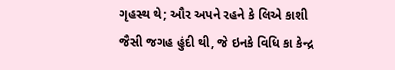ગૃહસ્થ થે; ઔર અપને રહને કે લિએ કાશી જૈસી જગહ હુંદી થી, જે ઇનકે વિધિ કા કેન્દ્ર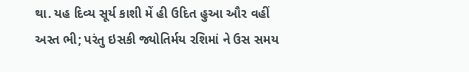થા. યહ દિવ્ય સૂર્ય કાશી મેં હી ઉદિત હુઆ ઔર વહીં અસ્ત ભી; પરંતુ ઇસકી જ્યોતિર્મય રશિમાં ને ઉસ સમય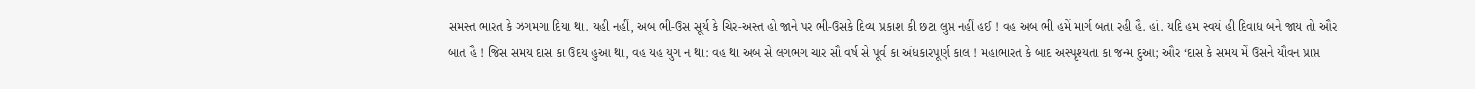સમસ્ત ભારત કે ઝગમગા દિયા થા. યહી નહીં, અબ ભી-ઉસ સૂર્ય કે ચિર-અસ્ત હો જાને પર ભી-ઉસકે દિવ્ય પ્રકાશ કી છટા લુપ્ત નહીં હઈ ! વહ અબ ભી હમેં માર્ગ બતા રહી હૈ. હાં. યદિ હમ સ્વયં હી દિવાધ બને જાય તો ઔર બાત હૈ ! જિસ સમય દાસ કા ઉદય હુઆ થા, વહ યહ યુગ ન થા: વહ થા અબ સે લગભગ ચાર સૌ વર્ષ સે પૂર્વ કા અંધકારપૂર્ણ કાલ ! મહાભારત કે બાદ અસ્પૃશ્યતા કા જન્મ દુઆ; ઔર ‘દાસ કે સમય મેં ઉસને યૌવન પ્રાપ્ત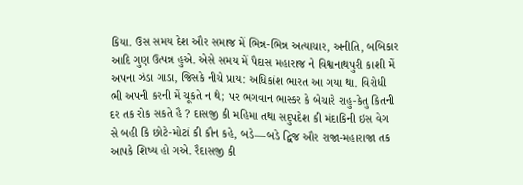કિયા. ઉસ સમય દેશ ઔર સમાજ મેં ભિન્ન-ભિન્ન અત્યાચાર, અનીતિ, બબિકાર આદિ ગુણ ઉત્પન્ન હુએ. એસે સમય મેં પૈદાસ મહારાજ ને વિશ્વનાથપુરી કાશી મેં અપના ઝંડા ગાડા, જિસકે નીચે પ્રાય: અધિકાંશ ભારત આ ગયા થા. વિરોધી ભી અપની કરની મેં ચૂકતે ન થે; પર ભગવાન ભાસ્કર કે બેચારે રાહુ-કેતુ કિતની દર તક રોક સકતે હૈ ? દાસજી કી મહિમા તથા સદુપદેશ કી મંદાકિની ઇસ વેગ સે બહી કિ છોટે-મોટાં કી કૌન કહે, બડે—બડે દ્વિજ ઔર રાજા-મહારાજા તક આપકે શિષ્ય હો ગએ. રૈદાસજી કી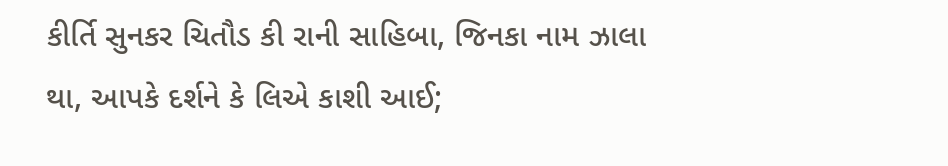કીર્તિ સુનકર ચિતૌડ કી રાની સાહિબા, જિનકા નામ ઝાલા થા, આપકે દર્શને કે લિએ કાશી આઈ;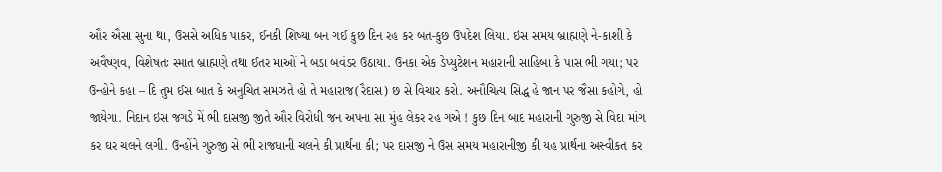ઔર ઐસા સુના થા, ઉસસે અધિક પાકર, ઈનકી શિષ્યા બન ગઈ કુછ દિન રહ કર બત-કુછ ઉપદેશ લિયા. ઇસ સમય બ્રાહ્મણે ને-કાશી કે અવૈષ્ણવ, વિશેષતઃ સ્માત બ્રાહ્મણે તથા ઈતર માઓં ને બડા બવંડર ઉઠાયા. ઉનકા એક ડેપ્યુટેશન મહારાની સાહિબા કે પાસ ભી ગયા; પર ઉન્હોને કહા – દિ તુમ ઈસ બાત કે અનુચિત સમઝતે હો તે મહારાજ(રૈદાસ) છ સે વિચાર કરો. અનૌચિત્ય સિદ્ધ હે જાન પર જૈસા કહોગે, હો જાયેગા. નિદાન ઇસ જગડે મેં ભી દાસજી જીતે ઔર વિરોધી જન અપના સા મુંહ લેકર રહ ગએ ! કુછ દિન બાદ મહારાની ગુરુજી સે વિદા માંગ કર ઘર ચલને લગી. ઉન્હોંને ગુરુજી સે ભી રાજધાની ચલને કી પ્રાર્થના કી; પર દાસજી ને ઉસ સમય મહારાનીજી કી યહ પ્રાર્થના અસ્વીકત કર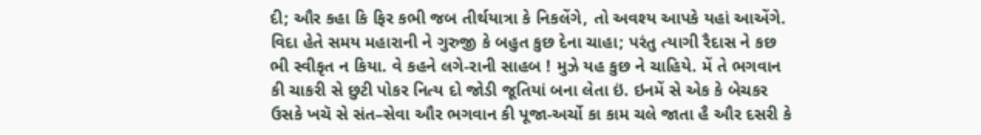દી; ઔર કહા કિ ફિર કભી જબ તીર્થયાત્રા કે નિકલેંગે, તો અવશ્ય આપકે યહાં આએંગે. વિદા હેતે સમય મહારાની ને ગુરુજી કે બહુત કુછ દેના ચાહા; પરંતુ ત્યાગી રૈદાસ ને કછ ભી સ્વીકૃત ન કિયા. વે કહને લગે-રાની સાહબ ! મુઝે યહ કુછ ને ચાહિયે. મેં તે ભગવાન કી ચાકરી સે છુટી પોકર નિત્ય દો જોડી જૂતિયાં બના લેતા ઇં. ઇનમેં સે એક કે બેચકર ઉસકે ખચૅ સે સંત–સેવા ઔર ભગવાન કી પૂજા-અર્ચો કા કામ ચલે જાતા હૈ ઔર દસરી કે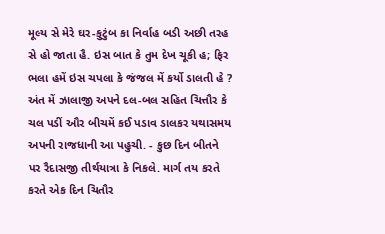મૂલ્ય સે મેરે ઘર-કુટુંબ કા નિર્વાહ બડી અછી તરહ સે હો જાતા હૈ. ઇસ બાત કે તુમ દેખ ચૂકી હ; ફિર ભલા હમેં ઇસ ચપલા કે જંજલ મેં કર્યો ડાલતી હે ? અંત મેં ઝાલાજી અપને દલ-બલ સહિત ચિત્તૌર કે ચલ પડીં ઔર બીચમેં કઈ પડાવ ડાલકર યથાસમય અપની રાજધાની આ પહુચી. - કુછ દિન બીતને પર રૈદાસજી તીર્થયાત્રા કે નિકલે. માર્ગ તય કરતે કરતે એક દિન ચિતૌર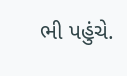ભી પહુંચે.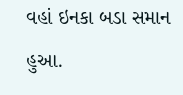વહાં ઇનકા બડા સમાન હુઆ.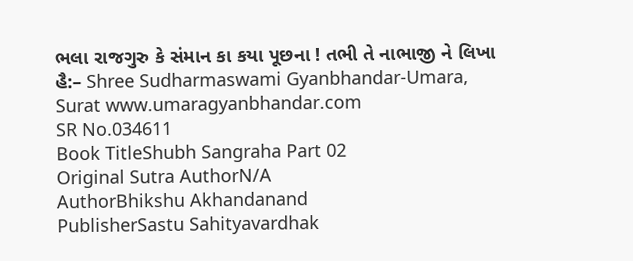ભલા રાજગુરુ કે સંમાન કા કયા પૂછના ! તભી તે નાભાજી ને લિખા હૈ:– Shree Sudharmaswami Gyanbhandar-Umara, Surat www.umaragyanbhandar.com
SR No.034611
Book TitleShubh Sangraha Part 02
Original Sutra AuthorN/A
AuthorBhikshu Akhandanand
PublisherSastu Sahityavardhak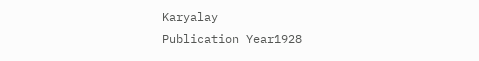Karyalay
Publication Year1928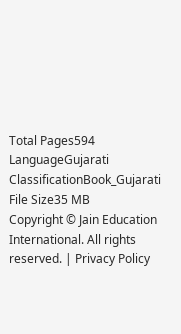Total Pages594
LanguageGujarati
ClassificationBook_Gujarati
File Size35 MB
Copyright © Jain Education International. All rights reserved. | Privacy Policy